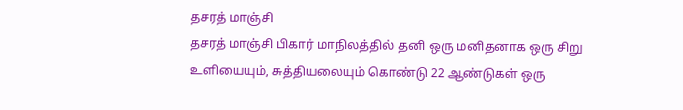தசரத் மாஞ்சி
தசரத் மாஞ்சி பிகார் மாநிலத்தில் தனி ஒரு மனிதனாக ஒரு சிறு உளியையும், சுத்தியலையும் கொண்டு 22 ஆண்டுகள் ஒரு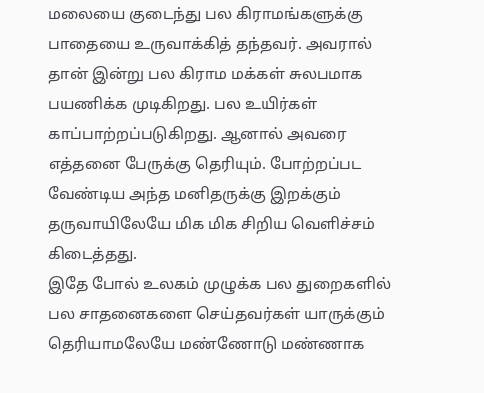மலையை குடைந்து பல கிராமங்களுக்கு பாதையை உருவாக்கித் தந்தவர். அவரால் தான் இன்று பல கிராம மக்கள் சுலபமாக பயணிக்க முடிகிறது. பல உயிர்கள் காப்பாற்றப்படுகிறது. ஆனால் அவரை எத்தனை பேருக்கு தெரியும். போற்றப்பட வேண்டிய அந்த மனிதருக்கு இறக்கும் தருவாயிலேயே மிக மிக சிறிய வெளிச்சம் கிடைத்தது.
இதே போல் உலகம் முழுக்க பல துறைகளில் பல சாதனைகளை செய்தவர்கள் யாருக்கும் தெரியாமலேயே மண்ணோடு மண்ணாக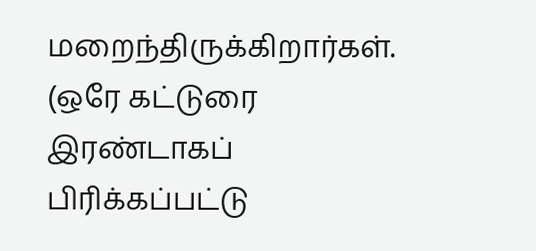மறைந்திருக்கிறார்கள்.
(ஒரே கட்டுரை இரண்டாகப் பிரிக்கப்பட்டு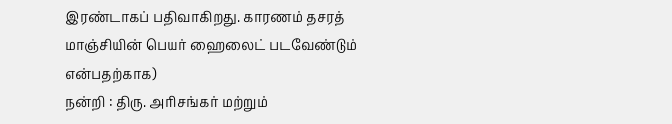இரண்டாகப் பதிவாகிறது. காரணம் தசரத் மாஞ்சியின் பெயர் ஹைலைட் படவேண்டும் என்பதற்காக)
நன்றி : திரு. அரிசங்கர் மற்றும்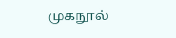முகநூல்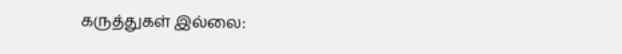கருத்துகள் இல்லை: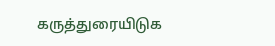கருத்துரையிடுக